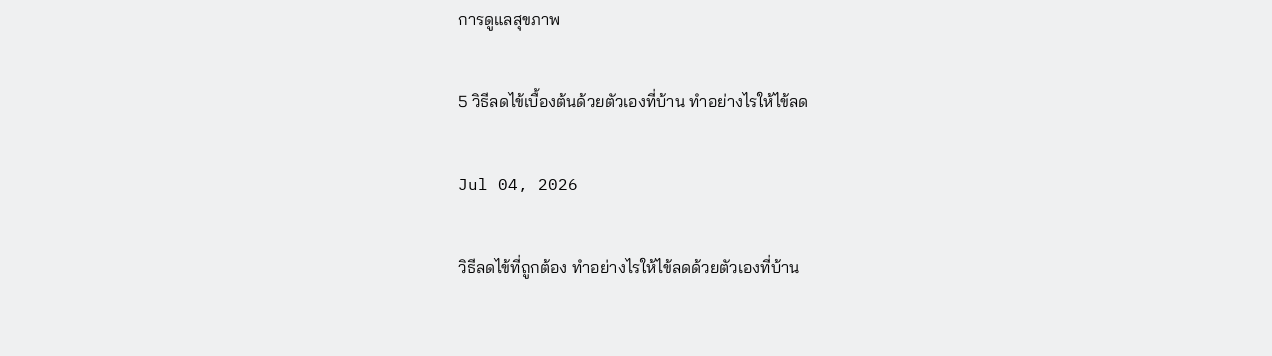การดูแลสุขภาพ

5 วิธีลดไข้เบื้องต้นด้วยตัวเองที่บ้าน ทำอย่างไรให้ไข้ลด

Jul 04, 2026

วิธีลดไข้ที่ถูกต้อง ทำอย่างไรให้ไข้ลดด้วยตัวเองที่บ้าน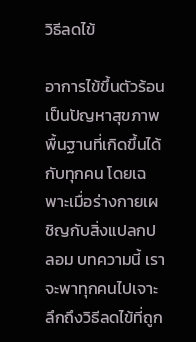วิธีลดไข้

อาการไข้ขึ้นตัวร้อนเป็นปัญหาสุขภาพพื้นฐานที่เกิดขึ้นได้กับทุกคน โดยเฉพาะเมื่อร่างกายเผชิญกับสิ่งแปลกปลอม บทความนี้ เราจะพาทุกคนไปเจาะลึกถึงวิธีลดไข้ที่ถูก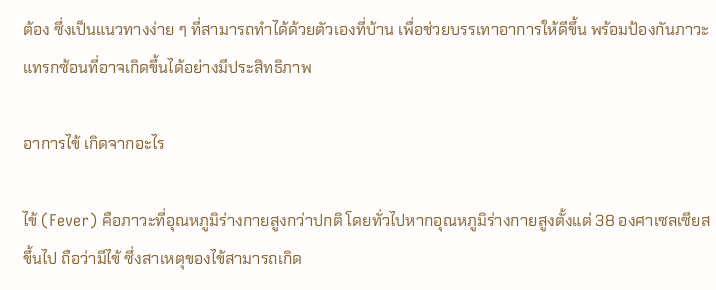ต้อง ซึ่งเป็นแนวทางง่าย ๆ ที่สามารถทำได้ด้วยตัวเองที่บ้าน เพื่อช่วยบรรเทาอาการให้ดีขึ้น พร้อมป้องกันภาวะแทรกซ้อนที่อาจเกิดขึ้นได้อย่างมีประสิทธิภาพ

อาการไข้ เกิดจากอะไร

ไข้ (Fever) คือภาวะที่อุณหภูมิร่างกายสูงกว่าปกติ โดยทั่วไปหากอุณหภูมิร่างกายสูงตั้งแต่ 38 องศาเซลเซียสขึ้นไป ถือว่ามีไข้ ซึ่งสาเหตุของไข้สามารถเกิด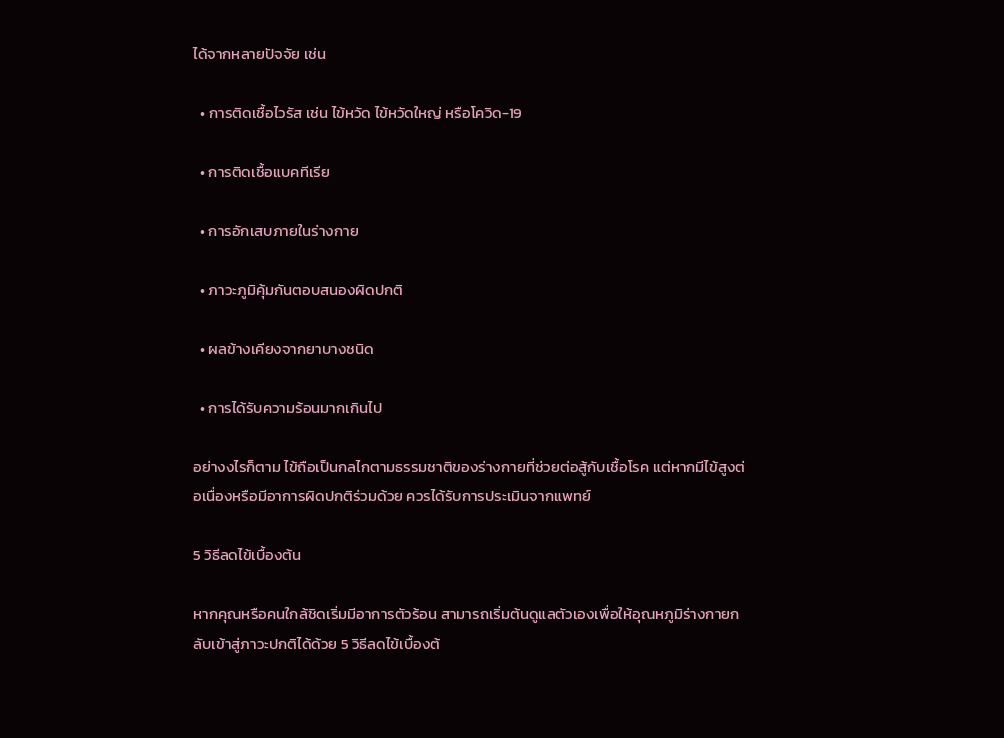ได้จากหลายปัจจัย เช่น

  • การติดเชื้อไวรัส เช่น ไข้หวัด ไข้หวัดใหญ่ หรือโควิด-19

  • การติดเชื้อแบคทีเรีย

  • การอักเสบภายในร่างกาย

  • ภาวะภูมิคุ้มกันตอบสนองผิดปกติ

  • ผลข้างเคียงจากยาบางชนิด

  • การได้รับความร้อนมากเกินไป

อย่างงไรก็ตาม ไข้ถือเป็นกลไกตามธรรมชาติของร่างกายที่ช่วยต่อสู้กับเชื้อโรค แต่หากมีไข้สูงต่อเนื่องหรือมีอาการผิดปกติร่วมด้วย ควรได้รับการประเมินจากแพทย์

5 วิธีลดไข้เบื้องต้น

หากคุณหรือคนใกล้ชิดเริ่มมีอาการตัวร้อน สามารถเริ่มต้นดูแลตัวเองเพื่อให้อุณหภูมิร่างกายกลับเข้าสู่ภาวะปกติได้ด้วย 5 วิธีลดไข้เบื้องต้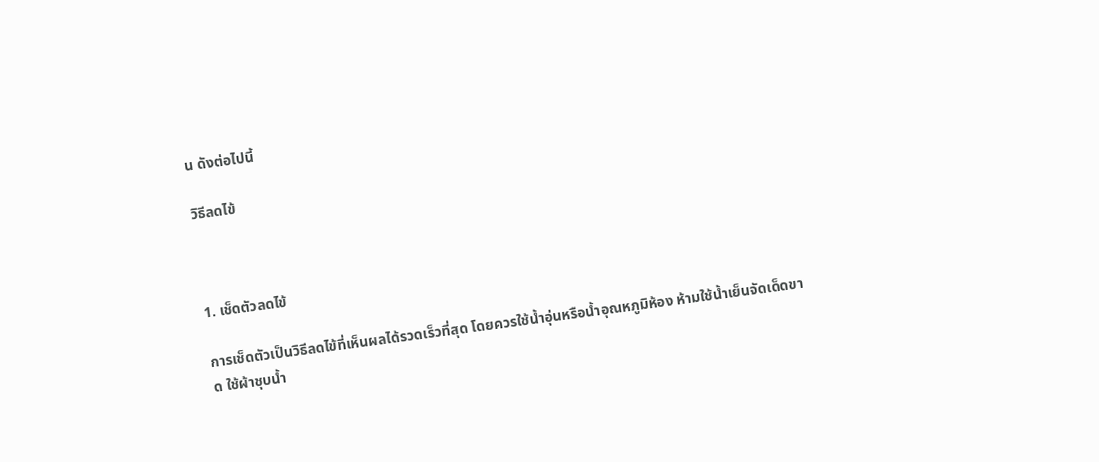น ดังต่อไปนี้

วิธีลดไข้



1. เช็ดตัวลดไข้

การเช็ดตัวเป็นวิธีลดไข้ที่เห็นผลได้รวดเร็วที่สุด โดยควรใช้น้ำอุ่นหรือน้ำอุณหภูมิห้อง ห้ามใช้น้ำเย็นจัดเด็ดขาด ใช้ผ้าชุบน้ำ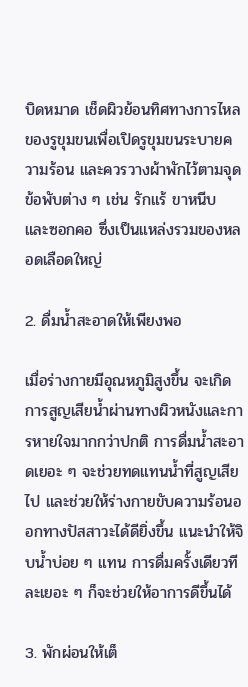บิดหมาด เช็ดผิวย้อนทิศทางการไหลของรูขุมขนเพื่อเปิดรูขุมขนระบายความร้อน และควรวางผ้าพักไว้ตามจุดข้อพับต่าง ๆ เช่น รักแร้ ขาหนีบ และซอกคอ ซึ่งเป็นแหล่งรวมของหลอดเลือดใหญ่

2. ดื่มน้ำสะอาดให้เพียงพอ

เมื่อร่างกายมีอุณหภูมิสูงขึ้น จะเกิดการสูญเสียน้ำผ่านทางผิวหนังและการหายใจมากกว่าปกติ การดื่มน้ำสะอาดเยอะ ๆ จะช่วยทดแทนน้ำที่สูญเสียไป และช่วยให้ร่างกายขับความร้อนออกทางปัสสาวะได้ดียิ่งขึ้น แนะนำให้จิบน้ำบ่อย ๆ แทน การดื่มครั้งเดียวทีละเยอะ ๆ ก็จะช่วยให้อาการดีขึ้นได้

3. พักผ่อนให้เต็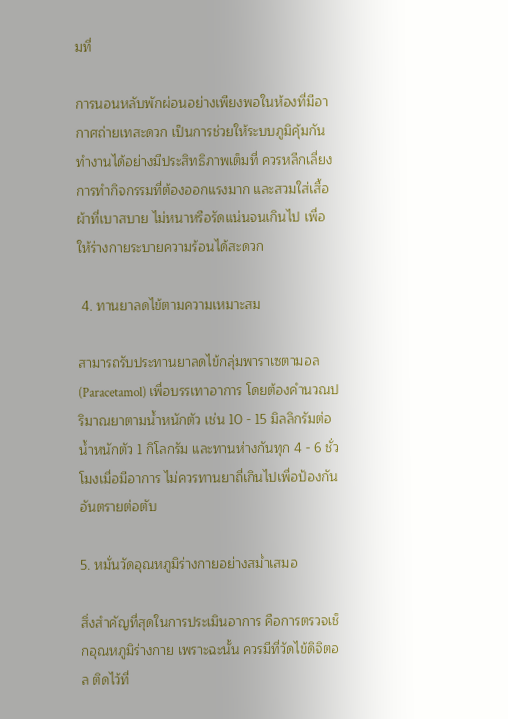มที่

การนอนหลับพักผ่อนอย่างเพียงพอในห้องที่มีอากาศถ่ายเทสะดวก เป็นการช่วยให้ระบบภูมิคุ้มกันทำงานได้อย่างมีประสิทธิภาพเต็มที่ ควรหลีกเลี่ยงการทำกิจกรรมที่ต้องออกแรงมาก และสวมใส่เสื้อผ้าที่เบาสบาย ไม่หนาหรือรัดแน่นจนเกินไป เพื่อให้ร่างกายระบายความร้อนได้สะดวก

 4. ทานยาลดไข้ตามความเหมาะสม

สามารถรับประทานยาลดไข้กลุ่มพาราเซตามอล (Paracetamol) เพื่อบรรเทาอาการ โดยต้องคำนวณปริมาณยาตามน้ำหนักตัว เช่น 10 - 15 มิลลิกรัมต่อน้ำหนักตัว 1 กิโลกรัม และทานห่างกันทุก 4 - 6 ชั่วโมงเมื่อมีอาการ ไม่ควรทานยาถี่เกินไปเพื่อป้องกันอันตรายต่อตับ

5. หมั่นวัดอุณหภูมิร่างกายอย่างสม่ำเสมอ

สิ่งสำคัญที่สุดในการประเมินอาการ คือการตรวจเช็กอุณหภูมิร่างกาย เพราะฉะนั้น ควรมีที่วัดไข้ดิจิตอล ติดไว้ที่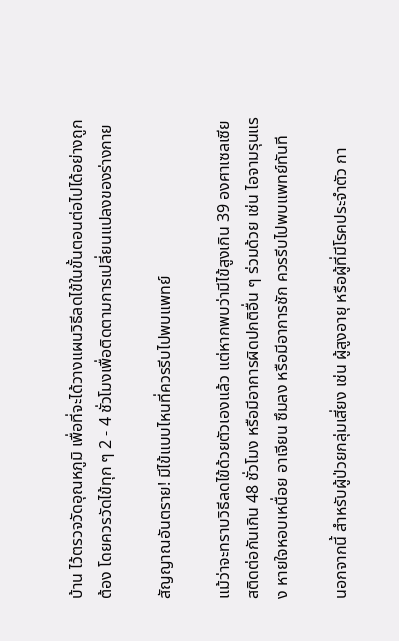บ้าน ไว้ตรวจวัดอุณหภูมิ เพื่อที่จะได้วางแผนวิธีลดไข้ในขั้นตอนต่อไปได้อย่างถูกต้อง โดยควรวัดไข้ทุก ๆ 2 - 4 ชั่วโมงเพื่อติดตามการเปลี่ยนแปลงของร่างกาย

สัญญาณอันตราย! มีไข้แบบไหนที่ควรรีบไปพบแพทย์

แม้ว่าจะทราบวิธีลดไข้ด้วยตัวเองแล้ว แต่หากพบว่ามีไข้สูงเกิน 39 องศาเซลเซียสติดต่อกันเกิน 48 ชั่วโมง หรือมีอาการผิดปกติอื่น ๆ ร่วมด้วย เช่น ไอจามรุนแรง หายใจหอบเหนื่อย อาเจียน ซึมลง หรือมีอาการชัก ควรรีบไปพบแพทย์ทันที

นอกจากนี้ สำหรับผู้ป่วยกลุ่มเสี่ยง เช่น ผู้สูงอายุ หรือผู้ที่มีโรคประจำตัว กา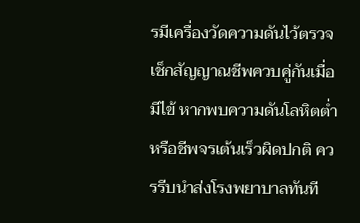รมีเครื่องวัดความดันไว้ตรวจเช็กสัญญาณชีพควบคู่กันเมื่อมีไข้ หากพบความดันโลหิตต่ำ หรือชีพจรเต้นเร็วผิดปกติ ควรรีบนำส่งโรงพยาบาลทันที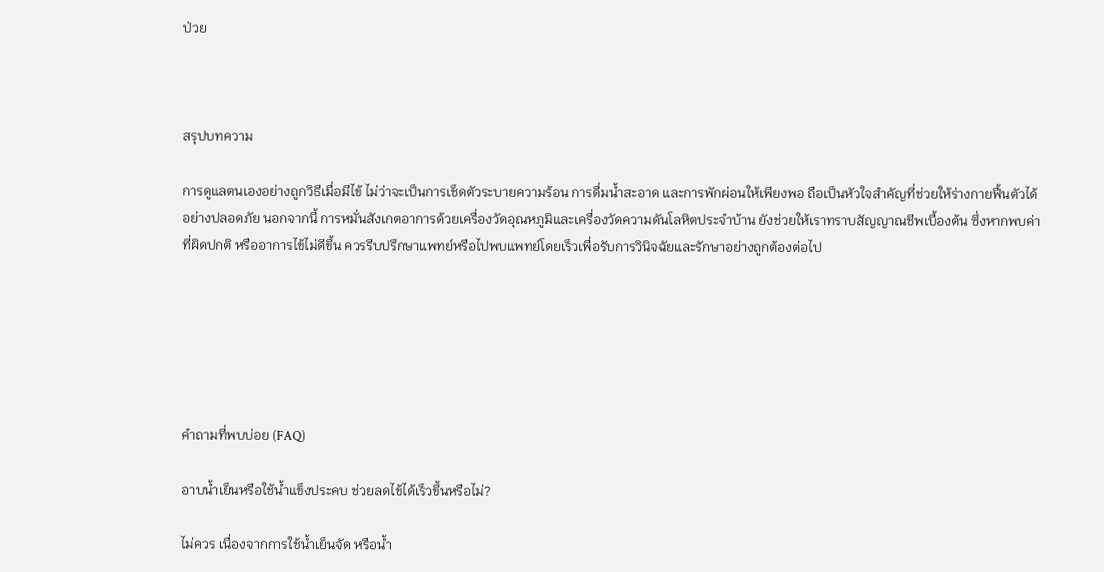ป่วย



สรุปบทความ

การดูแลตนเองอย่างถูกวิธีเมื่อมีไข้ ไม่ว่าจะเป็นการเช็ดตัวระบายความร้อน การดื่มน้ำสะอาด และการพักผ่อนให้เพียงพอ ถือเป็นหัวใจสำคัญที่ช่วยให้ร่างกายฟื้นตัวได้อย่างปลอดภัย นอกจากนี้ การหมั่นสังเกตอาการด้วยเครื่องวัดอุณหภูมิและเครื่องวัดความดันโลหิตประจำบ้าน ยังช่วยให้เราทราบสัญญาณชีพเบื้องต้น ซึ่งหากพบค่าที่ผิดปกติ หรืออาการไข้ไม่ดีขึ้น ควรรีบปรึกษาแพทย์หรือไปพบแพทย์โดยเร็วเพื่อรับการวินิจฉัยและรักษาอย่างถูกต้องต่อไป






คำถามที่พบบ่อย (FAQ)

อาบน้ำเย็นหรือใช้น้ำแข็งประคบ ช่วยลดไข้ได้เร็วขึ้นหรือไม่?

ไม่ควร เนื่องจากการใช้น้ำเย็นจัด หรือน้ำ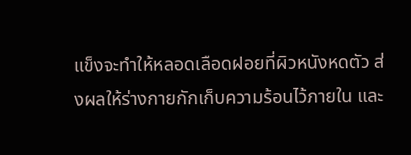แข็งจะทำให้หลอดเลือดฝอยที่ผิวหนังหดตัว ส่งผลให้ร่างกายกักเก็บความร้อนไว้ภายใน และ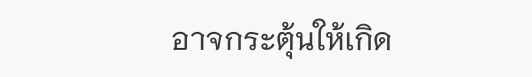อาจกระตุ้นให้เกิด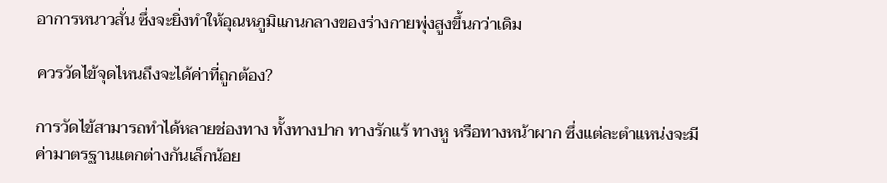อาการหนาวสั่น ซึ่งจะยิ่งทำให้อุณหภูมิแกนกลางของร่างกายพุ่งสูงขึ้นกว่าเดิม

ควรวัดไข้จุดไหนถึงจะได้ค่าที่ถูกต้อง?

การวัดไข้สามารถทำได้หลายช่องทาง ทั้งทางปาก ทางรักแร้ ทางหู หรือทางหน้าผาก ซึ่งแต่ละตำแหน่งจะมีค่ามาตรฐานแตกต่างกันเล็กน้อย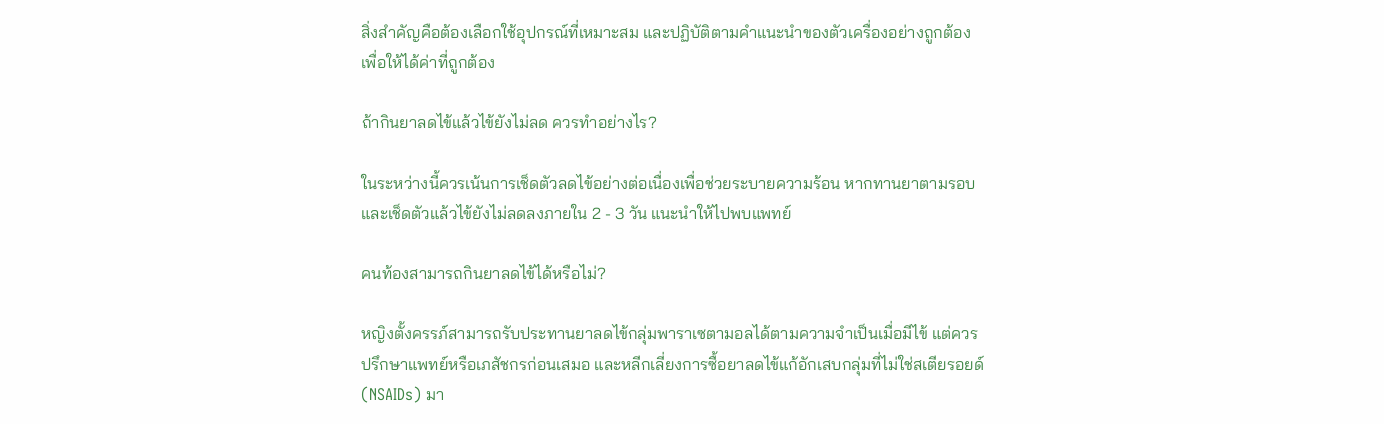สิ่งสำคัญคือต้องเลือกใช้อุปกรณ์ที่เหมาะสม และปฏิบัติตามคำแนะนำของตัวเครื่องอย่างถูกต้องเพื่อให้ได้ค่าที่ถูกต้อง

ถ้ากินยาลดไข้แล้วไข้ยังไม่ลด ควรทำอย่างไร?

ในระหว่างนี้ควรเน้นการเช็ดตัวลดไข้อย่างต่อเนื่องเพื่อช่วยระบายความร้อน หากทานยาตามรอบและเช็ดตัวแล้วไข้ยังไม่ลดลงภายใน 2 - 3 วัน แนะนำให้ไปพบแพทย์

คนท้องสามารถกินยาลดไข้ได้หรือไม่?

หญิงตั้งครรภ์สามารถรับประทานยาลดไข้กลุ่มพาราเซตามอลได้ตามความจำเป็นเมื่อมีไข้ แต่ควรปรึกษาแพทย์หรือเภสัชกรก่อนเสมอ และหลีกเลี่ยงการซื้อยาลดไข้แก้อักเสบกลุ่มที่ไม่ใช่สเตียรอยด์ (NSAIDs) มา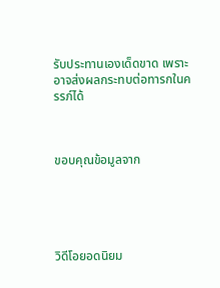รับประทานเองเด็ดขาด เพราะอาจส่งผลกระทบต่อทารกในครรภ์ได้



ขอบคุณข้อมูลจาก





วิดีโอยอดนิยม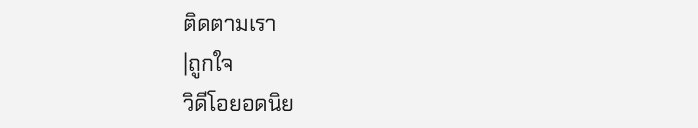ติดตามเรา
|ถูกใจ
วิดีโอยอดนิย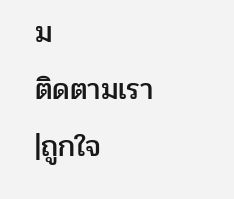ม
ติดตามเรา
|ถูกใจ